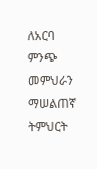ለአርባ ምንጭ መምህራን ማሠልጠኛ ትምህርት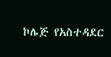ኮሌጅ የአስተዳደር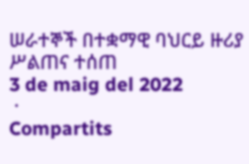ሠራተኞች በተቋማዊ ባህርይ ዙሪያ ሥልጠና ተሰጠ
3 de maig del 2022
 ·
Compartits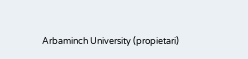Arbaminch University (propietari)